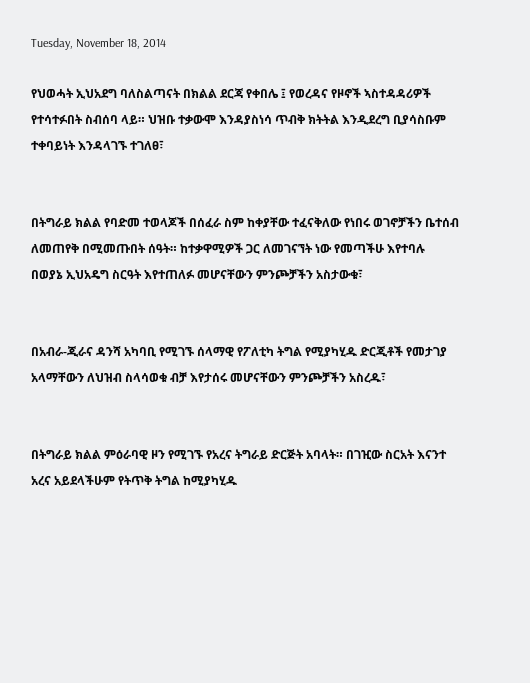Tuesday, November 18, 2014

የህወሓት ኢህአደግ ባለስልጣናት በክልል ደርጃ የቀበሌ ፤ የወረዳና የዞኖች ኣስተዳዳሪዎች የተሳተፉበት ስብሰባ ላይ። ህዝቡ ተቃውሞ እንዳያስነሳ ጥብቅ ክትትል እንዲደረግ ቢያሳስቡም ተቀባይነት እንዳላገኙ ተገለፀ፣


በትግራይ ክልል የባድመ ተወላጆች በሰፈራ ስም ከቀያቸው ተፈናቅለው የነበሩ ወገኖቻችን ቤተሰብ ለመጠየቅ በሚመጡበት ሰዓት። ከተቃዋሚዎች ጋር ለመገናኘት ነው የመጣችሁ እየተባሉ በወያኔ ኢህአዴግ ስርዓት እየተጠለፉ መሆናቸውን ምንጮቻችን አስታውቁ፣


በአብራ-ጂራና ዳንሻ አካባቢ የሚገኙ ሰላማዊ የፖለቲካ ትግል የሚያካሂዱ ድርጂቶች የመታገያ አላማቸውን ለህዝብ ስላሳወቁ ብቻ እየታሰሩ መሆናቸውን ምንጮቻችን አስረዱ፣


በትግራይ ክልል ምዕራባዊ ዞን የሚገኙ የአረና ትግራይ ድርጅት አባላት። በገዢው ስርአት እናንተ አረና አይደላችሁም የትጥቅ ትግል ከሚያካሂዱ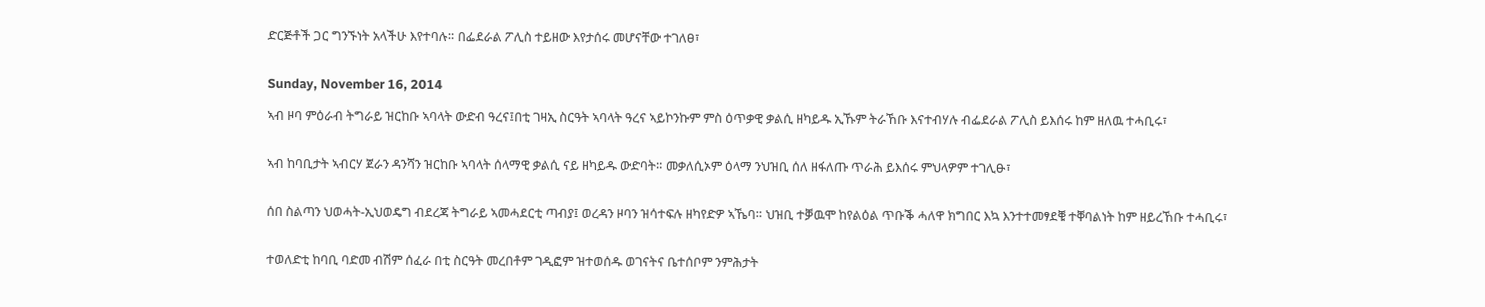ድርጅቶች ጋር ግንኙነት አላችሁ እየተባሉ። በፌደራል ፖሊስ ተይዘው እየታሰሩ መሆናቸው ተገለፀ፣


Sunday, November 16, 2014

ኣብ ዞባ ምዕራብ ትግራይ ዝርከቡ ኣባላት ውድብ ዓረና፤በቲ ገዛኢ ስርዓት ኣባላት ዓረና ኣይኮንኩም ምስ ዕጥቃዊ ቃልሲ ዘካይዱ ኢኹም ትራኸቡ እናተብሃሉ ብፌደራል ፖሊስ ይእሰሩ ከም ዘለዉ ተሓቢሩ፣


ኣብ ከባቢታት ኣብርሃ ጀራን ዳንሻን ዝርከቡ ኣባላት ሰላማዊ ቃልሲ ናይ ዘካይዱ ውድባት። መቃለሲኦም ዕላማ ንህዝቢ ሰለ ዘፋለጡ ጥራሕ ይእሰሩ ምህላዎም ተገሊፁ፣


ሰበ ስልጣን ህወሓት-ኢህወዴግ ብደረጃ ትግራይ ኣመሓደርቲ ጣብያ፤ ወረዳን ዞባን ዝሳተፍሉ ዘካየድዎ ኣኼባ። ህዝቢ ተቓዉሞ ከየልዕል ጥቡቕ ሓለዋ ክግበር እኳ እንተተመፃደቑ ተቐባልነት ከም ዘይረኸቡ ተሓቢሩ፣


ተወለድቲ ከባቢ ባድመ ብሽም ሰፈራ በቲ ስርዓት መረበቶም ገዲፎም ዝተወሰዱ ወገናትና ቤተሰቦም ንምሕታት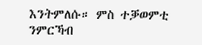እንትምለሱ። ምስ ተቓወምቲ ንምርኻብ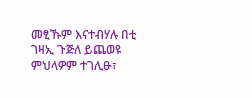መፂኹም እናተብሃሉ በቲ ገዛኢ ጉጅለ ይጨወዩ ምህላዎም ተገሊፁ፣